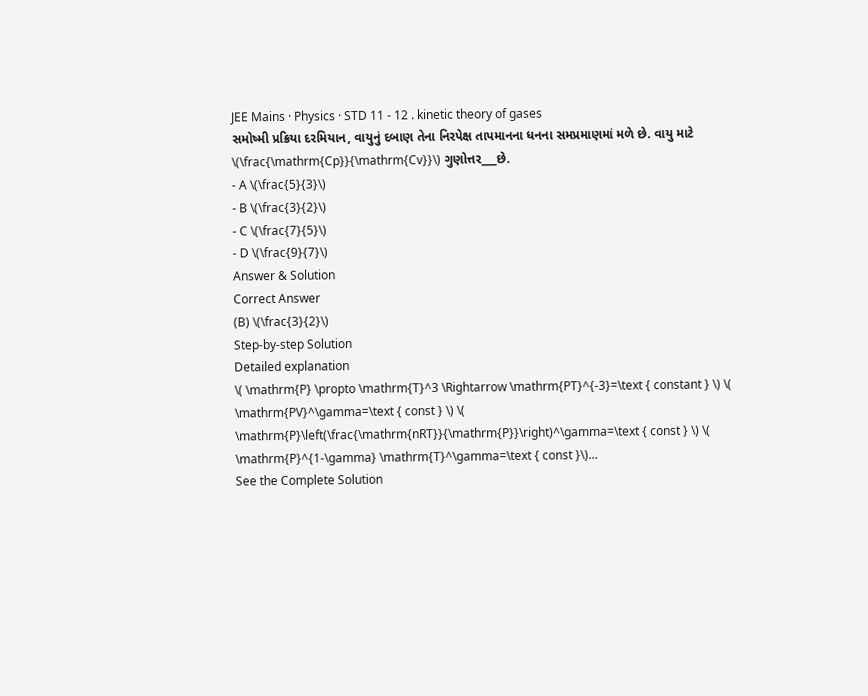JEE Mains · Physics · STD 11 - 12 . kinetic theory of gases
સમોષ્મી પ્રક્રિયા દરમિયાન, વાયુનું દબાણ તેના નિરપેક્ષ તાપમાનના ધનના સમપ્રમાણમાં મળે છે. વાયુ માટે \(\frac{\mathrm{Cp}}{\mathrm{Cv}}\) ગુણોત્તર___છે.
- A \(\frac{5}{3}\)
- B \(\frac{3}{2}\)
- C \(\frac{7}{5}\)
- D \(\frac{9}{7}\)
Answer & Solution
Correct Answer
(B) \(\frac{3}{2}\)
Step-by-step Solution
Detailed explanation
\( \mathrm{P} \propto \mathrm{T}^3 \Rightarrow \mathrm{PT}^{-3}=\text { constant } \) \( \mathrm{PV}^\gamma=\text { const } \) \( \mathrm{P}\left(\frac{\mathrm{nRT}}{\mathrm{P}}\right)^\gamma=\text { const } \) \( \mathrm{P}^{1-\gamma} \mathrm{T}^\gamma=\text { const }\)…
See the Complete Solution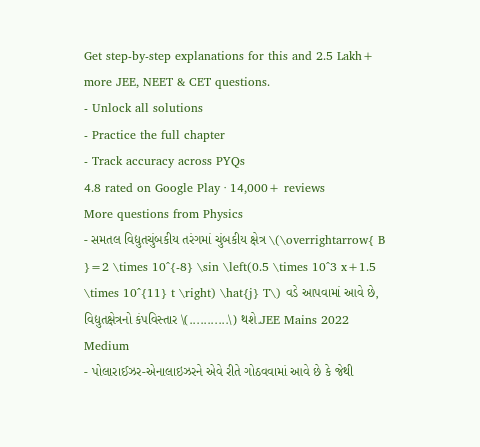Get step-by-step explanations for this and 2.5 Lakh+ more JEE, NEET & CET questions.
- Unlock all solutions
- Practice the full chapter
- Track accuracy across PYQs
4.8 rated on Google Play · 14,000+ reviews
More questions from Physics
- સમતલ વિદ્યુતચુંબકીય તરંગમાં ચુંબકીય ક્ષેત્ર \(\overrightarrow{ B }=2 \times 10^{-8} \sin \left(0.5 \times 10^3 x+1.5 \times 10^{11} t \right) \hat{j} T\) વડે આપવામાં આવે છે, વિદ્યુતક્ષેત્રનો કંપવિસ્તાર \(...........\) થશે.JEE Mains 2022 Medium
- પોલારાઈઝર-એનાલાઇઝરને એવે રીતે ગોઠવવામાં આવે છે કે જેથી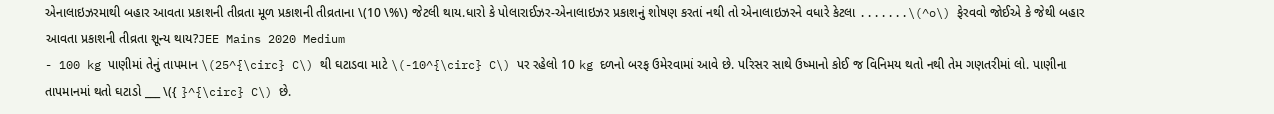એનાલાઇઝરમાથી બહાર આવતા પ્રકાશની તીવ્રતા મૂળ પ્રકાશની તીવ્રતાના \(10 \%\) જેટલી થાય.ધારો કે પોલારાઈઝર-એનાલાઇઝર પ્રકાશનું શોષણ કરતાં નથી તો એનાલાઇઝરને વધારે કેટલા .......\(^o\) ફેરવવો જોઈએ કે જેથી બહાર આવતા પ્રકાશની તીવ્રતા શૂન્ય થાય?JEE Mains 2020 Medium
- 100 kg પાણીમાં તેનું તાપમાન \(25^{\circ} C\) થી ઘટાડવા માટે \(-10^{\circ} C\) પર રહેલો 10 kg દળનો બરફ ઉમેરવામાં આવે છે. પરિસર સાથે ઉષ્માનો કોઈ જ વિનિમય થતો નથી તેમ ગણતરીમાં લો. પાણીના તાપમાનમાં થતો ઘટાડો ___ \({ }^{\circ} C\) છે.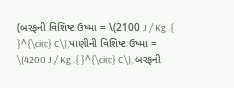(બરફની વિશિષ્ટ ઉષ્મા = \(2100 J / Kg .{ }^{\circ} C\),પાણીની વિશિષ્ટ ઉષ્મા = \(4200 J / Kg .{ }^{\circ} C\), બરફની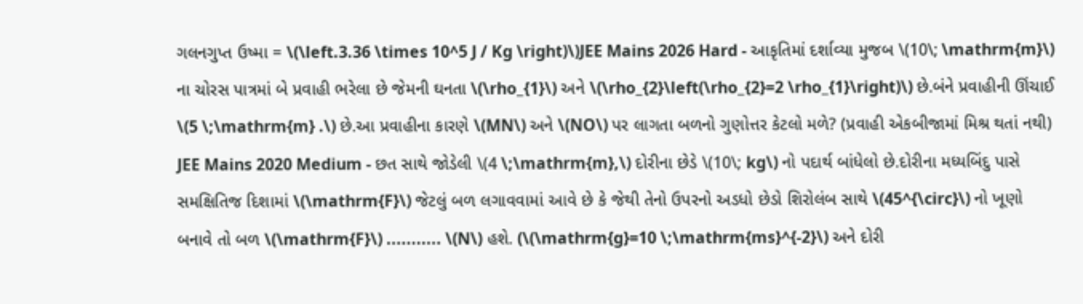ગલનગુપ્ત ઉષ્મા = \(\left.3.36 \times 10^5 J / Kg \right)\)JEE Mains 2026 Hard - આકૃતિમાં દર્શાવ્યા મુજબ \(10\; \mathrm{m}\) ના ચોરસ પાત્રમાં બે પ્રવાહી ભરેલા છે જેમની ઘનતા \(\rho_{1}\) અને \(\rho_{2}\left(\rho_{2}=2 \rho_{1}\right)\) છે.બંને પ્રવાહીની ઊંચાઈ \(5 \;\mathrm{m} .\) છે.આ પ્રવાહીના કારણે \(MN\) અને \(NO\) પર લાગતા બળનો ગુણોત્તર કેટલો મળે? (પ્રવાહી એકબીજામાં મિશ્ર થતાં નથી)
JEE Mains 2020 Medium - છત સાથે જોડેલી \(4 \;\mathrm{m},\) દોરીના છેડે \(10\; kg\) નો પદાર્થ બાંધેલો છે.દોરીના મધ્યબિંદુ પાસે સમક્ષિતિજ દિશામાં \(\mathrm{F}\) જેટલું બળ લગાવવામાં આવે છે કે જેથી તેનો ઉપરનો અડધો છેડો શિરોલંબ સાથે \(45^{\circ}\) નો ખૂણો બનાવે તો બળ \(\mathrm{F}\) ........... \(N\) હશે. (\(\mathrm{g}=10 \;\mathrm{ms}^{-2}\) અને દોરી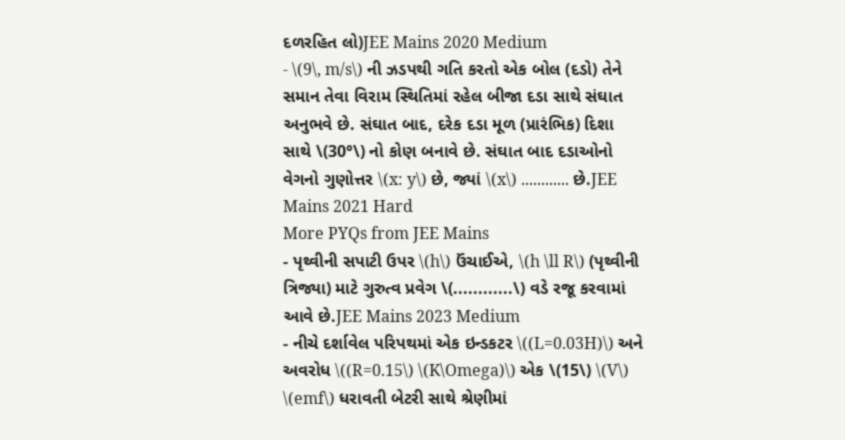દળરહિત લો)JEE Mains 2020 Medium
- \(9\, m/s\) ની ઝડપથી ગતિ કરતો એક બોલ (દડો) તેને સમાન તેવા વિરામ સ્થિતિમાં રહેલ બીજા દડા સાથે સંઘાત અનુભવે છે. સંઘાત બાદ, દરેક દડા મૂળ (પ્રારંભિક) દિશા સાથે \(30°\) નો કોણ બનાવે છે. સંઘાત બાદ દડાઓનો વેગનો ગુણોત્તર \(x: y\) છે, જ્યાં \(x\) ............ છે.JEE Mains 2021 Hard
More PYQs from JEE Mains
- પૃથ્વીની સપાટી ઉપર \(h\) ઉંચાઈએ, \(h \ll R\) (પૃથ્વીની ત્રિજ્યા) માટે ગુરુત્વ પ્રવેગ \(............\) વડે રજૂ કરવામાં આવે છે.JEE Mains 2023 Medium
- નીચે દર્શાવેલ પરિપથમાં એક ઇન્ડકટર \((L=0.03H)\) અને અવરોધ \((R=0.15\) \(K\Omega)\) એક \(15\) \(V\) \(emf\) ધરાવતી બેટરી સાથે શ્રેણીમાં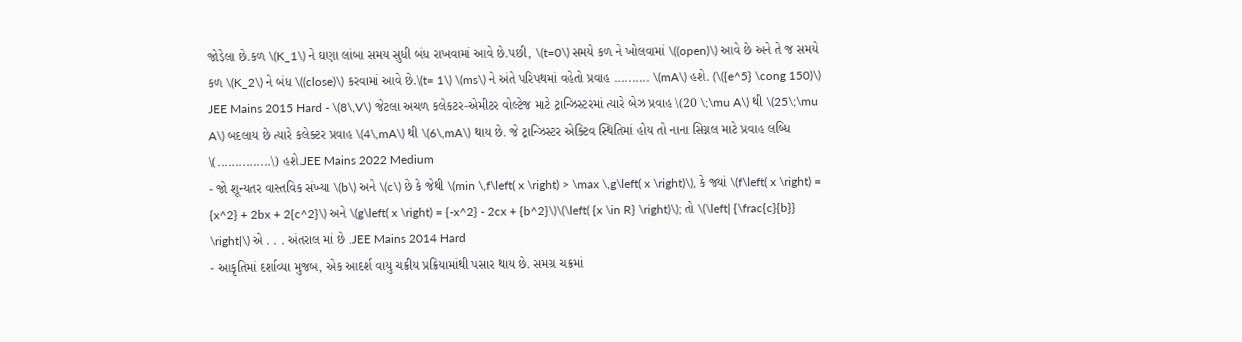જોડેલા છે.કળ \(K_1\) ને ઘણા લાંબા સમય સુધી બંધ રાખવામાં આવે છે.પછી, \(t=0\) સમયે કળ ને ખોલવામાં \((open)\) આવે છે અને તે જ સમયે કળ \(K_2\) ને બંધ \((close)\) કરવામાં આવે છે.\(t= 1\) \(ms\) ને અંતે પરિપથમાં વહેતો પ્રવાહ .......... \(mA\) હશે. (\({e^5} \cong 150)\)
JEE Mains 2015 Hard - \(8\,V\) જેટલા અચળ કલેકટર-એમીટર વોલ્ટેજ માટે ટ્રાન્ઝિસ્ટરમાં ત્યારે બેઝ પ્રવાહ \(20 \;\mu A\) થી \(25\;\mu A\) બદલાય છે ત્યારે કલેક્ટર પ્રવાહ \(4\,mA\) થી \(6\,mA\) થાય છે. જે ટ્રાન્ઝિસ્ટર એક્ટિવ સ્થિતિમાં હોય તો નાના સિગ્નલ માટે પ્રવાહ લબ્ધિ \(...............\) હશે.JEE Mains 2022 Medium
- જો શૂન્યતર વાસ્તવિક સંખ્યા \(b\) અને \(c\) છે કે જેથી \(min \,f\left( x \right) > \max \,g\left( x \right)\), કે જ્યાં \(f\left( x \right) = {x^2} + 2bx + 2{c^2}\) અને \(g\left( x \right) = {-x^2} - 2cx + {b^2}\)\(\left( {x \in R} \right)\); તો \(\left| {\frac{c}{b}} \right|\) એ . . . અંતરાલ માં છે .JEE Mains 2014 Hard
- આકૃતિમાં દર્શાવ્યા મુજબ, એક આદર્શ વાયુ ચક્રીય પ્રક્રિયામાંથી પસાર થાય છે. સમગ્ર ચક્રમાં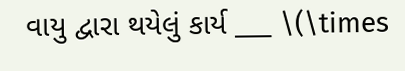વાયુ દ્વારા થયેલું કાર્ય ___ \(\times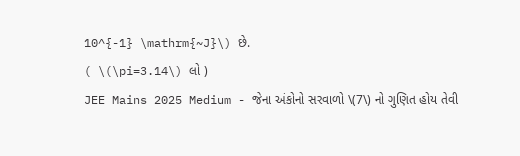10^{-1} \mathrm{~J}\) છે.
( \(\pi=3.14\) લો )
JEE Mains 2025 Medium - જેના અંકોનો સરવાળો \(7\) નો ગુણિત હોય તેવી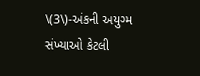\(3\)-અંકની અયુગ્મ સંખ્યાઓ કેટલી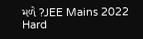મળે ?JEE Mains 2022 Hard